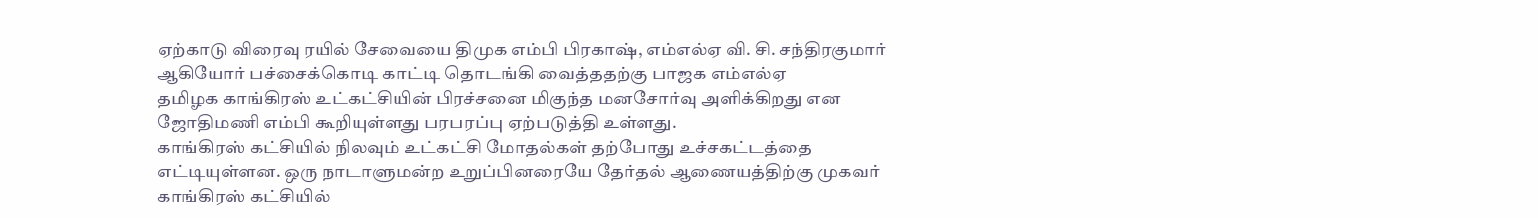ஏற்காடு விரைவு ரயில் சேவையை திமுக எம்பி பிரகாஷ், எம்எல்ஏ வி. சி. சந்திரகுமார் ஆகியோர் பச்சைக்கொடி காட்டி தொடங்கி வைத்ததற்கு பாஜக எம்எல்ஏ
தமிழக காங்கிரஸ் உட்கட்சியின் பிரச்சனை மிகுந்த மனசோர்வு அளிக்கிறது என ஜோதிமணி எம்பி கூறியுள்ளது பரபரப்பு ஏற்படுத்தி உள்ளது.
காங்கிரஸ் கட்சியில் நிலவும் உட்கட்சி மோதல்கள் தற்போது உச்சகட்டத்தை எட்டியுள்ளன. ஒரு நாடாளுமன்ற உறுப்பினரையே தேர்தல் ஆணையத்திற்கு முகவர்
காங்கிரஸ் கட்சியில்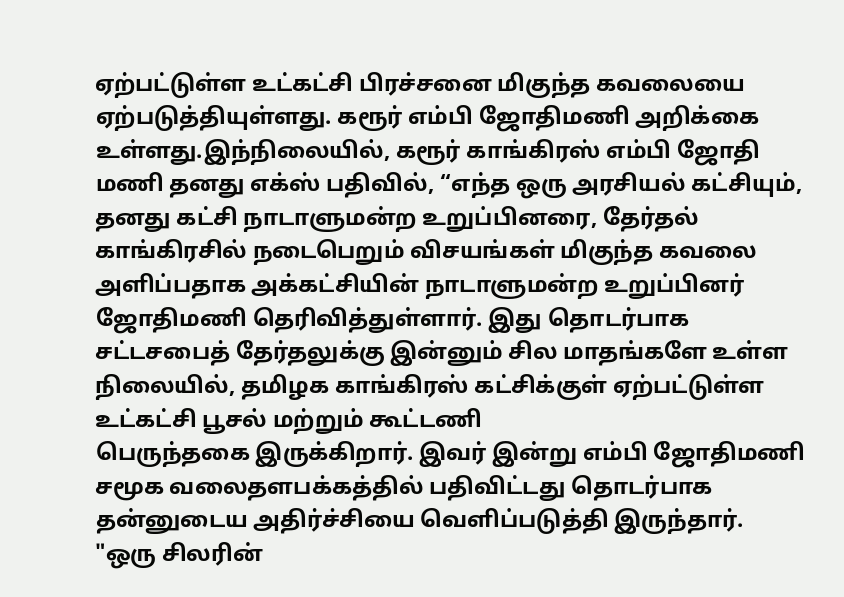ஏற்பட்டுள்ள உட்கட்சி பிரச்சனை மிகுந்த கவலையை ஏற்படுத்தியுள்ளது. கரூர் எம்பி ஜோதிமணி அறிக்கை
உள்ளது.இந்நிலையில், கரூர் காங்கிரஸ் எம்பி ஜோதி மணி தனது எக்ஸ் பதிவில், “எந்த ஒரு அரசியல் கட்சியும், தனது கட்சி நாடாளுமன்ற உறுப்பினரை, தேர்தல்
காங்கிரசில் நடைபெறும் விசயங்கள் மிகுந்த கவலை அளிப்பதாக அக்கட்சியின் நாடாளுமன்ற உறுப்பினர் ஜோதிமணி தெரிவித்துள்ளார். இது தொடர்பாக
சட்டசபைத் தேர்தலுக்கு இன்னும் சில மாதங்களே உள்ள நிலையில், தமிழக காங்கிரஸ் கட்சிக்குள் ஏற்பட்டுள்ள உட்கட்சி பூசல் மற்றும் கூட்டணி
பெருந்தகை இருக்கிறார். இவர் இன்று எம்பி ஜோதிமணி சமூக வலைதளபக்கத்தில் பதிவிட்டது தொடர்பாக தன்னுடைய அதிர்ச்சியை வெளிப்படுத்தி இருந்தார்.
"ஒரு சிலரின்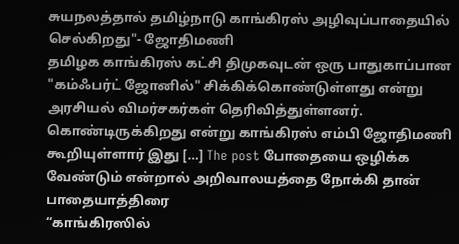சுயநலத்தால் தமிழ்நாடு காங்கிரஸ் அழிவுப்பாதையில் செல்கிறது"- ஜோதிமணி
தமிழக காங்கிரஸ் கட்சி திமுகவுடன் ஒரு பாதுகாப்பான "கம்ஃபர்ட் ஜோனில்" சிக்கிக்கொண்டுள்ளது என்று அரசியல் விமர்சகர்கள் தெரிவித்துள்ளனர்.
கொண்டிருக்கிறது என்று காங்கிரஸ் எம்பி ஜோதிமணி கூறியுள்ளார் இது […] The post போதையை ஒழிக்க வேண்டும் என்றால் அறிவாலயத்தை நோக்கி தான் பாதையாத்திரை
“காங்கிரஸில்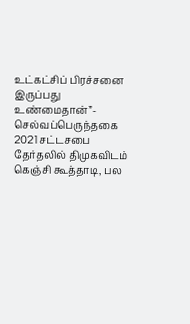உட்கட்சிப் பிரச்சனை இருப்பது உண்மைதான்”- செல்வப்பெருந்தகை
2021 சட்டசபை தேர்தலில் திமுகவிடம் கெஞ்சி கூத்தாடி, பல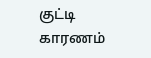குட்டி காரணம்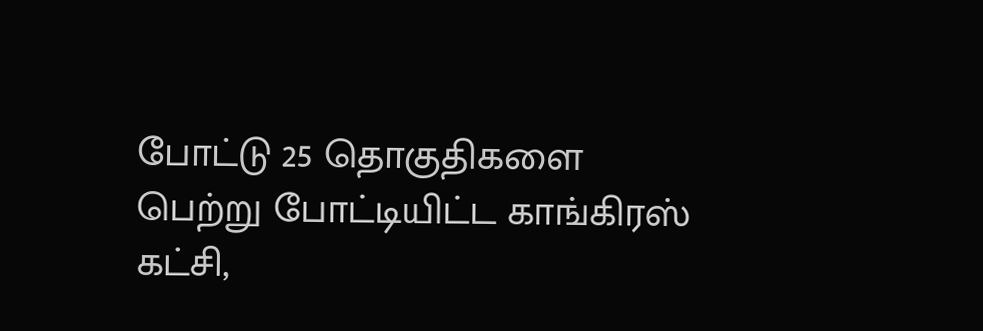போட்டு 25 தொகுதிகளை பெற்று போட்டியிட்ட காங்கிரஸ் கட்சி,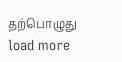தற்பொழுது
load more